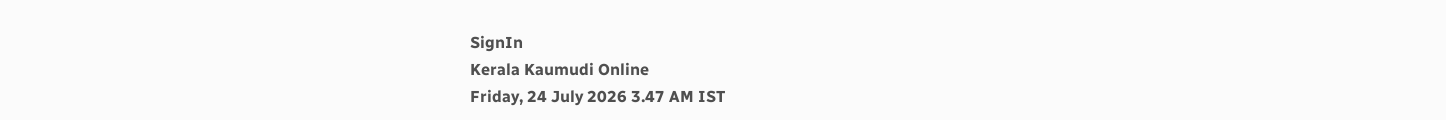SignIn
Kerala Kaumudi Online
Friday, 24 July 2026 3.47 AM IST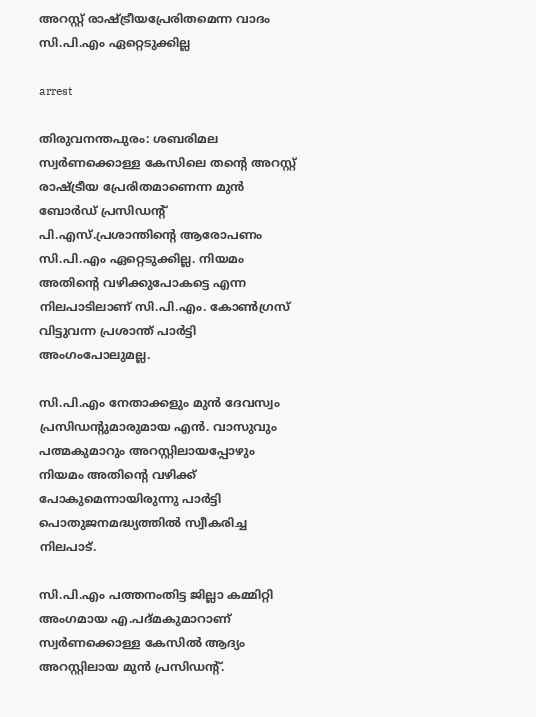അറസ്റ്റ് രാഷ്ട്രീയപ്രേരിതമെന്ന വാദം സി.പി.എം ഏറ്റെടുക്കില്ല

arrest

തിരുവനന്തപുരം: ശബരിമല സ്വർണക്കൊള്ള കേസിലെ തന്റെ അറസ്റ്റ് രാഷ്ട്രീയ പ്രേരിതമാണെന്ന മുൻ ബോർഡ് പ്രസിഡന്റ് പി.എസ്.പ്രശാന്തിന്റെ ആരോപണം സി.പി.എം ഏറ്റെടുക്കില്ല. നിയമം അതിന്റെ വഴിക്കുപോകട്ടെ എന്ന നിലപാടിലാണ് സി.പി.എം. കോൺഗ്രസ് വിട്ടുവന്ന പ്രശാന്ത് പാർട്ടി അംഗംപോലുമല്ല.

സി.പി.എം നേതാക്കളും മുൻ ദേവസ്വം പ്രസിഡന്റുമാരുമായ എൻ. വാസുവും പത്മകുമാറും അറസ്റ്റിലായപ്പോഴും നിയമം അതിന്റെ വഴിക്ക് പോകുമെന്നായിരുന്നു പാർട്ടി പൊതുജനമദ്ധ്യത്തിൽ സ്വീകരിച്ച നിലപാട്.

സി.പി.എം പത്തനംതിട്ട ജില്ലാ കമ്മിറ്റി അംഗമായ എ.പദ്മകുമാറാണ് സ്വർണക്കൊള്ള കേസിൽ ആദ്യം അറസ്റ്റിലായ മുൻ പ്രസിഡന്റ്.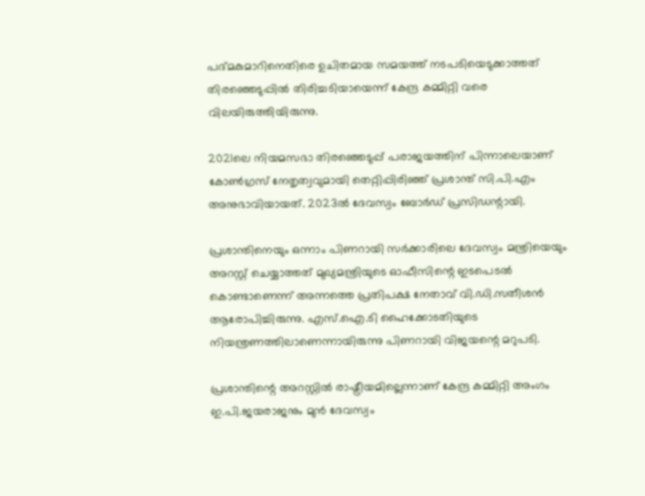പദ്മകുമാറിനെതിരെ ഉചിതമായ സമയത്ത് നടപടിയെടുക്കാത്തത് തിരഞ്ഞെടുപ്പിൽ തിരിച്ചടിയായെന്ന് കേന്ദ്ര കമ്മിറ്റി വരെ വിലയിരുത്തിയിരുന്നു.

2021ലെ നിയമസഭാ തിരഞ്ഞെടുപ്പ് പരാജയത്തിന് പിന്നാലെയാണ് കോൺഗ്രസ് നേതൃത്വവുമായി തെറ്റിപ്പിരിഞ്ഞ് പ്രശാന്ത് സി.പി.എം അനുഭാവിയായത്. 2023ൽ ദേവസ്വം ബോർഡ് പ്രസിഡന്റായി.

പ്രശാന്തിനെയും ഒന്നാം പിണറായി സർക്കാരിലെ ദേവസ്വം മന്ത്രിയെയും അറസ്റ്റ് ചെയ്യാത്തത് മുഖ്യമന്ത്രിയുടെ ഓഫീസിന്റെ ഇടപെടൽ കൊണ്ടാണെന്ന് അന്നത്തെ പ്രതിപക്ഷ നേതാവ് വി.ഡി.സതീശൻ ആരോപിച്ചിരുന്നു. എസ്.ഐ.ടി ഹൈക്കോടതിയുടെ നിയന്ത്രണത്തിലാണെന്നായിരുന്നു പിണറായി വിജയന്റെ മറുപടി.

പ്രശാന്തിന്റെ അറസ്റ്റിൽ രാഷ്ട്രീയമില്ലെന്നാണ് കേന്ദ്ര കമ്മിറ്റി അംഗം ഇ.പി.ജയരാജനും മുൻ ദേവസ്വം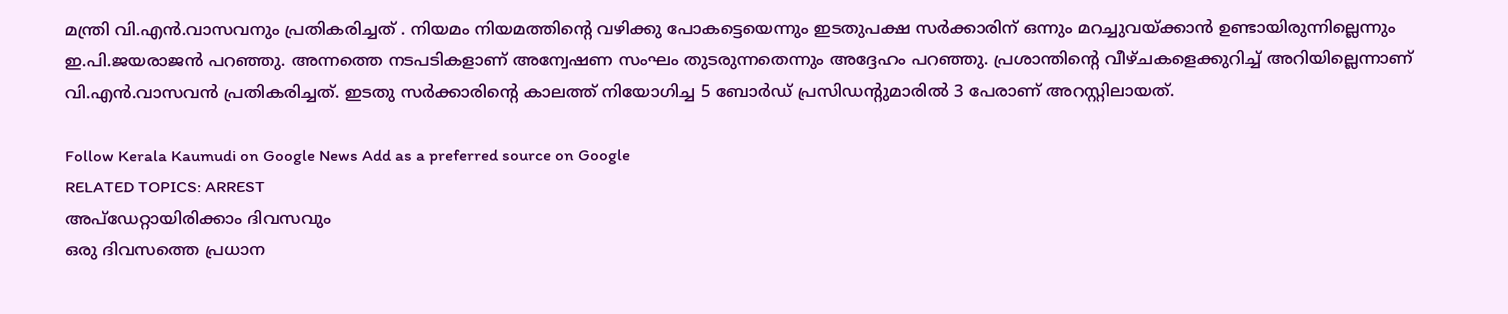മന്ത്രി വി.എൻ.വാസവനും പ്രതികരിച്ചത് . നിയമം നിയമത്തിന്റെ വഴിക്കു പോകട്ടെയെന്നും ഇടതുപക്ഷ സർക്കാരിന് ഒന്നും മറച്ചുവയ്ക്കാൻ ഉണ്ടായിരുന്നില്ലെന്നും ഇ.പി.ജയരാജൻ പറഞ്ഞു. അന്നത്തെ നടപടികളാണ് അന്വേഷണ സംഘം തുടരുന്നതെന്നും അദ്ദേഹം പറഞ്ഞു. പ്രശാന്തിന്റെ വീഴ്ചകളെക്കുറിച്ച് അറിയില്ലെന്നാണ് വി.എൻ.വാസവൻ പ്രതികരിച്ചത്. ഇടതു സർക്കാരിന്റെ കാലത്ത് നിയോഗിച്ച 5 ബോർഡ് പ്രസിഡന്റുമാരിൽ 3 പേരാണ് അറസ്റ്റിലായത്.

Follow Kerala Kaumudi on Google News Add as a preferred source on Google
RELATED TOPICS: ARREST
അപ്ഡേറ്റായിരിക്കാം ദിവസവും
ഒരു ദിവസത്തെ പ്രധാന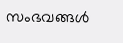സംഭവങ്ങൾ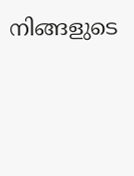നിങ്ങളുടെ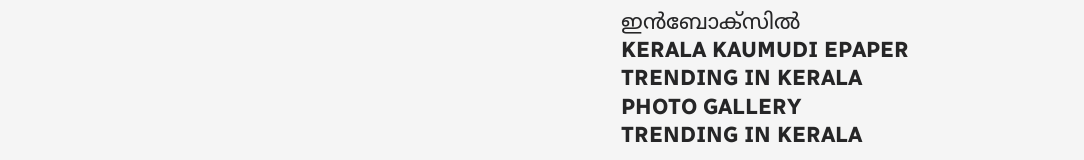ഇൻബോക്സിൽ
KERALA KAUMUDI EPAPER
TRENDING IN KERALA
PHOTO GALLERY
TRENDING IN KERALA